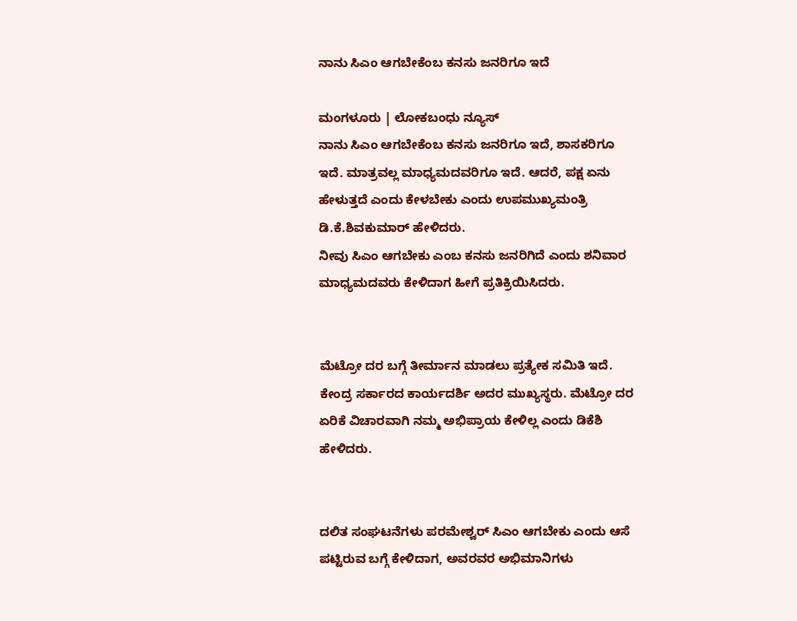ನಾನು ಸಿಎಂ ಆಗಬೇಕೆಂಬ ಕನಸು ಜನರಿಗೂ ಇದೆ

ಮಂಗಳೂರು | ಲೋಕಬಂಧು ನ್ಯೂಸ್
ನಾನು ಸಿಎಂ ಆಗಬೇಕೆಂಬ ಕನಸು ಜನರಿಗೂ ಇದೆ, ಶಾಸಕರಿಗೂ ಇದೆ. ಮಾತ್ರವಲ್ಲ ಮಾಧ್ಯಮದವರಿಗೂ ಇದೆ. ಆದರೆ, ಪಕ್ಷ ಏನು ಹೇಳುತ್ತದೆ ಎಂದು ಕೇಳಬೇಕು ಎಂದು ಉಪಮುಖ್ಯಮಂತ್ರಿ ಡಿ.ಕೆ.ಶಿವಕುಮಾ‌ರ್ ಹೇಳಿದರು.
ನೀವು ಸಿಎಂ ಆಗಬೇಕು ಎಂಬ ಕನಸು ಜನರಿಗಿದೆ ಎಂದು ಶನಿವಾರ ಮಾಧ್ಯಮದವರು ಕೇಳಿದಾಗ ಹೀಗೆ ಪ್ರತಿಕ್ರಿಯಿಸಿದರು.


ಮೆಟ್ರೋ ದರ ಬಗ್ಗೆ ತೀರ್ಮಾನ ಮಾಡಲು ಪ್ರತ್ಯೇಕ ಸಮಿತಿ ಇದೆ. ಕೇಂದ್ರ ಸರ್ಕಾರದ ಕಾರ್ಯದರ್ಶಿ ಅದರ ಮುಖ್ಯಸ್ಥರು. ಮೆಟ್ರೋ ದರ ಏರಿಕೆ ವಿಚಾರವಾಗಿ ನಮ್ಮ ಅಭಿಪ್ರಾಯ ಕೇಳಿಲ್ಲ ಎಂದು ಡಿಕೆಶಿ ಹೇಳಿದರು.


ದಲಿತ ಸಂಘಟನೆಗಳು ಪರಮೇಶ್ವರ್ ಸಿಎಂ ಆಗಬೇಕು ಎಂದು ಆಸೆ ಪಟ್ಟಿರುವ ಬಗ್ಗೆ ಕೇಳಿದಾಗ, ಅವರವರ ಅಭಿಮಾನಿಗಳು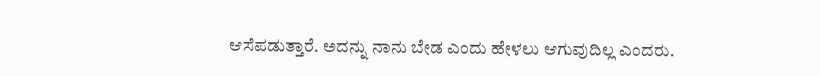ಆಸೆಪಡುತ್ತಾರೆ. ಅದನ್ನು ನಾನು ಬೇಡ ಎಂದು ಹೇಳಲು ಆಗುವುದಿಲ್ಲ ಎಂದರು.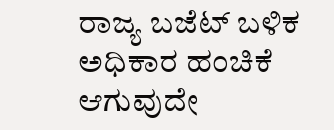ರಾಜ್ಯ ಬಜೆಟ್ ಬಳಿಕ ಅಧಿಕಾರ ಹಂಚಿಕೆ ಆಗುವುದೇ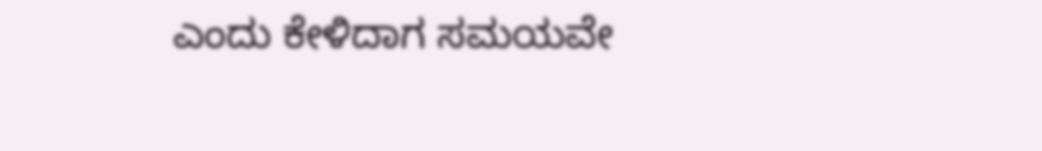ಎಂದು ಕೇಳಿದಾಗ ಸಮಯವೇ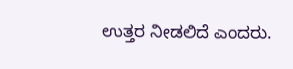ಉತ್ತರ ನೀಡಲಿದೆ ಎಂದರು.